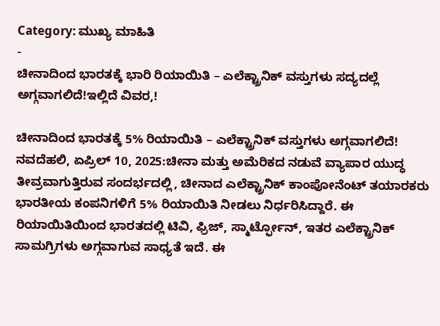Category: ಮುಖ್ಯ ಮಾಹಿತಿ
-
ಚೀನಾದಿಂದ ಭಾರತಕ್ಕೆ ಭಾರಿ ರಿಯಾಯಿತಿ – ಎಲೆಕ್ಟ್ರಾನಿಕ್ ವಸ್ತುಗಳು ಸದ್ಯದಲ್ಲೆ ಅಗ್ಗವಾಗಲಿದೆ!ಇಲ್ಲಿದೆ ವಿವರ,!

ಚೀನಾದಿಂದ ಭಾರತಕ್ಕೆ 5% ರಿಯಾಯಿತಿ – ಎಲೆಕ್ಟ್ರಾನಿಕ್ ವಸ್ತುಗಳು ಅಗ್ಗವಾಗಲಿದೆ! ನವದೆಹಲಿ, ಏಪ್ರಿಲ್ 10, 2025:ಚೀನಾ ಮತ್ತು ಅಮೆರಿಕದ ನಡುವೆ ವ್ಯಾಪಾರ ಯುದ್ಧ ತೀವ್ರವಾಗುತ್ತಿರುವ ಸಂದರ್ಭದಲ್ಲಿ, ಚೀನಾದ ಎಲೆಕ್ಟ್ರಾನಿಕ್ ಕಾಂಪೋನೆಂಟ್ ತಯಾರಕರು ಭಾರತೀಯ ಕಂಪನಿಗಳಿಗೆ 5% ರಿಯಾಯಿತಿ ನೀಡಲು ನಿರ್ಧರಿಸಿದ್ದಾರೆ. ಈ ರಿಯಾಯಿತಿಯಿಂದ ಭಾರತದಲ್ಲಿ ಟಿವಿ, ಫ್ರಿಜ್, ಸ್ಮಾರ್ಟ್ಫೋನ್, ಇತರ ಎಲೆಕ್ಟ್ರಾನಿಕ್ ಸಾಮಗ್ರಿಗಳು ಅಗ್ಗವಾಗುವ ಸಾಧ್ಯತೆ ಇದೆ. ಈ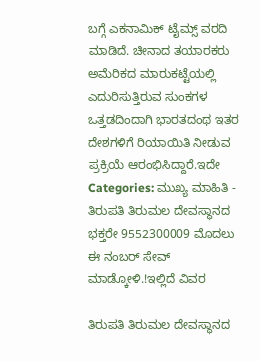ಬಗ್ಗೆ ಎಕನಾಮಿಕ್ ಟೈಮ್ಸ್ ವರದಿ ಮಾಡಿದೆ. ಚೀನಾದ ತಯಾರಕರು ಅಮೆರಿಕದ ಮಾರುಕಟ್ಟೆಯಲ್ಲಿ ಎದುರಿಸುತ್ತಿರುವ ಸುಂಕಗಳ ಒತ್ತಡದಿಂದಾಗಿ ಭಾರತದಂಥ ಇತರ ದೇಶಗಳಿಗೆ ರಿಯಾಯಿತಿ ನೀಡುವ ಪ್ರಕ್ರಿಯೆ ಆರಂಭಿಸಿದ್ದಾರೆ.ಇದೇ
Categories: ಮುಖ್ಯ ಮಾಹಿತಿ -
ತಿರುಪತಿ ತಿರುಮಲ ದೇವಸ್ಥಾನದ ಭಕ್ತರೇ 9552300009 ಮೊದಲು ಈ ನಂಬರ್ ಸೇವ್ ಮಾಡ್ಕೋಳಿ.!ಇಲ್ಲಿದೆ ವಿವರ

ತಿರುಪತಿ ತಿರುಮಲ ದೇವಸ್ಥಾನದ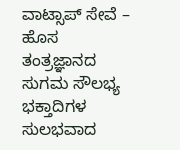ವಾಟ್ಸಾಪ್ ಸೇವೆ – ಹೊಸ ತಂತ್ರಜ್ಞಾನದ ಸುಗಮ ಸೌಲಭ್ಯ ಭಕ್ತಾದಿಗಳ ಸುಲಭವಾದ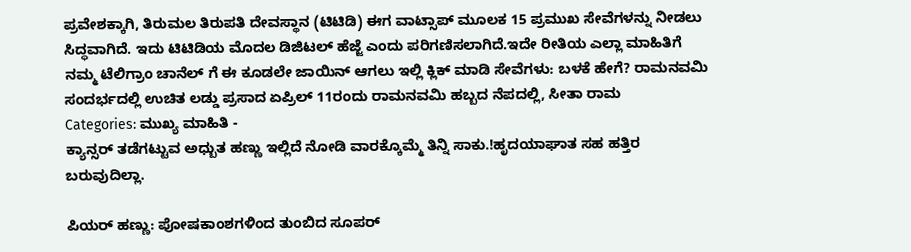ಪ್ರವೇಶಕ್ಕಾಗಿ, ತಿರುಮಲ ತಿರುಪತಿ ದೇವಸ್ಥಾನ (ಟಿಟಿಡಿ) ಈಗ ವಾಟ್ಸಾಪ್ ಮೂಲಕ 15 ಪ್ರಮುಖ ಸೇವೆಗಳನ್ನು ನೀಡಲು ಸಿದ್ಧವಾಗಿದೆ. ಇದು ಟಿಟಿಡಿಯ ಮೊದಲ ಡಿಜಿಟಲ್ ಹೆಜ್ಜೆ ಎಂದು ಪರಿಗಣಿಸಲಾಗಿದೆ.ಇದೇ ರೀತಿಯ ಎಲ್ಲಾ ಮಾಹಿತಿಗೆ ನಮ್ಮ ಟೆಲಿಗ್ರಾಂ ಚಾನೆಲ್ ಗೆ ಈ ಕೂಡಲೇ ಜಾಯಿನ್ ಆಗಲು ಇಲ್ಲಿ ಕ್ಲಿಕ್ ಮಾಡಿ ಸೇವೆಗಳು: ಬಳಕೆ ಹೇಗೆ? ರಾಮನವಮಿ ಸಂದರ್ಭದಲ್ಲಿ ಉಚಿತ ಲಡ್ಡು ಪ್ರಸಾದ ಏಪ್ರಿಲ್ 11ರಂದು ರಾಮನವಮಿ ಹಬ್ಬದ ನೆಪದಲ್ಲಿ, ಸೀತಾ ರಾಮ
Categories: ಮುಖ್ಯ ಮಾಹಿತಿ -
ಕ್ಯಾನ್ಸರ್ ತಡೆಗಟ್ಟುವ ಅಧ್ಬುತ ಹಣ್ಣು ಇಲ್ಲಿದೆ ನೋಡಿ ವಾರಕ್ಕೊಮ್ಮೆ ತಿನ್ನಿ ಸಾಕು.!ಹೃದಯಾಘಾತ ಸಹ ಹತ್ತಿರ ಬರುವುದಿಲ್ಲಾ.

ಪಿಯರ್ ಹಣ್ಣು: ಪೋಷಕಾಂಶಗಳಿಂದ ತುಂಬಿದ ಸೂಪರ್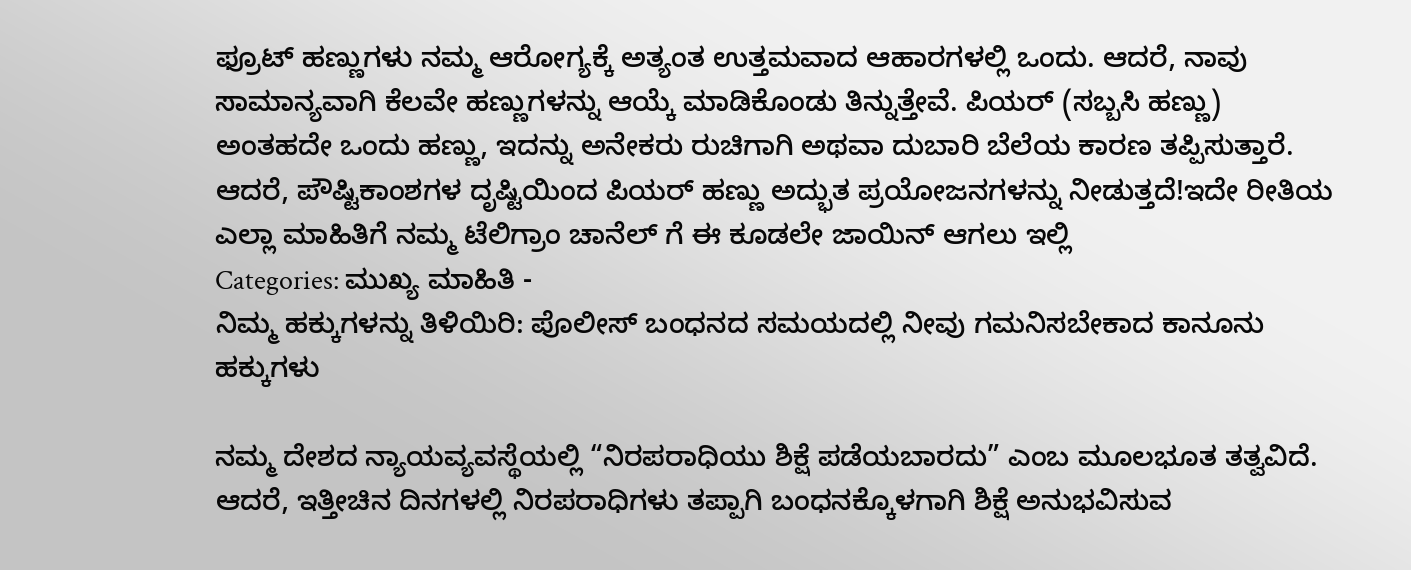ಫ್ರೂಟ್ ಹಣ್ಣುಗಳು ನಮ್ಮ ಆರೋಗ್ಯಕ್ಕೆ ಅತ್ಯಂತ ಉತ್ತಮವಾದ ಆಹಾರಗಳಲ್ಲಿ ಒಂದು. ಆದರೆ, ನಾವು ಸಾಮಾನ್ಯವಾಗಿ ಕೆಲವೇ ಹಣ್ಣುಗಳನ್ನು ಆಯ್ಕೆ ಮಾಡಿಕೊಂಡು ತಿನ್ನುತ್ತೇವೆ. ಪಿಯರ್ (ಸಬ್ಬಸಿ ಹಣ್ಣು) ಅಂತಹದೇ ಒಂದು ಹಣ್ಣು, ಇದನ್ನು ಅನೇಕರು ರುಚಿಗಾಗಿ ಅಥವಾ ದುಬಾರಿ ಬೆಲೆಯ ಕಾರಣ ತಪ್ಪಿಸುತ್ತಾರೆ. ಆದರೆ, ಪೌಷ್ಟಿಕಾಂಶಗಳ ದೃಷ್ಟಿಯಿಂದ ಪಿಯರ್ ಹಣ್ಣು ಅದ್ಭುತ ಪ್ರಯೋಜನಗಳನ್ನು ನೀಡುತ್ತದೆ!ಇದೇ ರೀತಿಯ ಎಲ್ಲಾ ಮಾಹಿತಿಗೆ ನಮ್ಮ ಟೆಲಿಗ್ರಾಂ ಚಾನೆಲ್ ಗೆ ಈ ಕೂಡಲೇ ಜಾಯಿನ್ ಆಗಲು ಇಲ್ಲಿ
Categories: ಮುಖ್ಯ ಮಾಹಿತಿ -
ನಿಮ್ಮ ಹಕ್ಕುಗಳನ್ನು ತಿಳಿಯಿರಿ: ಪೊಲೀಸ್ ಬಂಧನದ ಸಮಯದಲ್ಲಿ ನೀವು ಗಮನಿಸಬೇಕಾದ ಕಾನೂನು ಹಕ್ಕುಗಳು

ನಮ್ಮ ದೇಶದ ನ್ಯಾಯವ್ಯವಸ್ಥೆಯಲ್ಲಿ “ನಿರಪರಾಧಿಯು ಶಿಕ್ಷೆ ಪಡೆಯಬಾರದು” ಎಂಬ ಮೂಲಭೂತ ತತ್ವವಿದೆ. ಆದರೆ, ಇತ್ತೀಚಿನ ದಿನಗಳಲ್ಲಿ ನಿರಪರಾಧಿಗಳು ತಪ್ಪಾಗಿ ಬಂಧನಕ್ಕೊಳಗಾಗಿ ಶಿಕ್ಷೆ ಅನುಭವಿಸುವ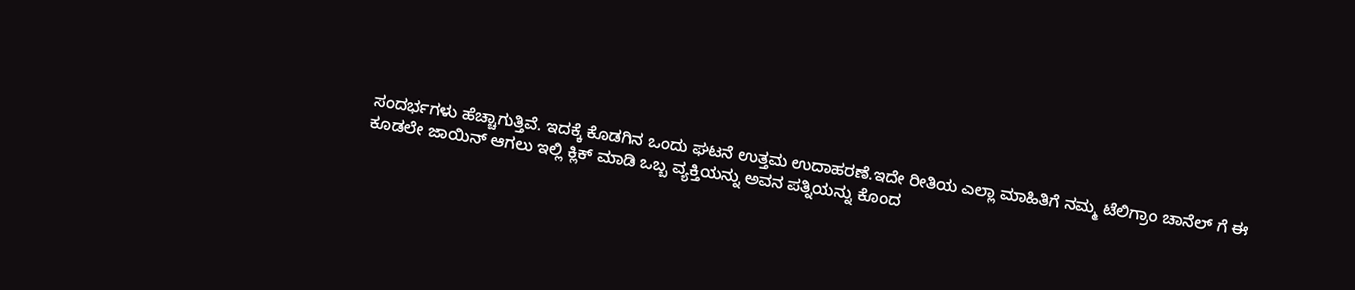ಸಂದರ್ಭಗಳು ಹೆಚ್ಚಾಗುತ್ತಿವೆ. ಇದಕ್ಕೆ ಕೊಡಗಿನ ಒಂದು ಘಟನೆ ಉತ್ತಮ ಉದಾಹರಣೆ.ಇದೇ ರೀತಿಯ ಎಲ್ಲಾ ಮಾಹಿತಿಗೆ ನಮ್ಮ ಟೆಲಿಗ್ರಾಂ ಚಾನೆಲ್ ಗೆ ಈ ಕೂಡಲೇ ಜಾಯಿನ್ ಆಗಲು ಇಲ್ಲಿ ಕ್ಲಿಕ್ ಮಾಡಿ ಒಬ್ಬ ವ್ಯಕ್ತಿಯನ್ನು ಅವನ ಪತ್ನಿಯನ್ನು ಕೊಂದ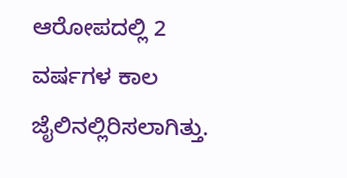ಆರೋಪದಲ್ಲಿ 2 ವರ್ಷಗಳ ಕಾಲ ಜೈಲಿನಲ್ಲಿರಿಸಲಾಗಿತ್ತು.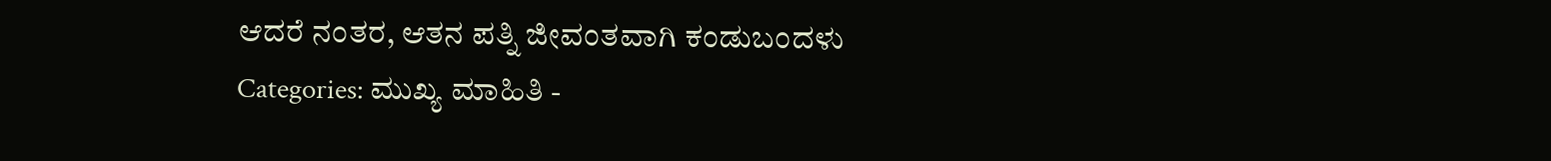ಆದರೆ ನಂತರ, ಆತನ ಪತ್ನಿ ಜೀವಂತವಾಗಿ ಕಂಡುಬಂದಳು
Categories: ಮುಖ್ಯ ಮಾಹಿತಿ -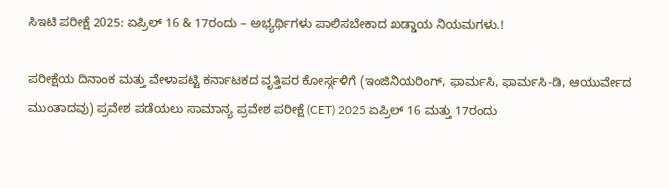ಸಿಇಟಿ ಪರೀಕ್ಷೆ 2025: ಏಪ್ರಿಲ್ 16 & 17ರಂದು – ಅಭ್ಯರ್ಥಿಗಳು ಪಾಲಿಸಬೇಕಾದ ಖಡ್ಡಾಯ ನಿಯಮಗಳು.!

ಪರೀಕ್ಷೆಯ ದಿನಾಂಕ ಮತ್ತು ವೇಳಾಪಟ್ಟಿ ಕರ್ನಾಟಕದ ವೃತ್ತಿಪರ ಕೋರ್ಸ್ಗಳಿಗೆ (ಇಂಜಿನಿಯರಿಂಗ್, ಫಾರ್ಮಸಿ, ಫಾರ್ಮಸಿ-ಡಿ, ಆಯುರ್ವೇದ ಮುಂತಾದವು) ಪ್ರವೇಶ ಪಡೆಯಲು ಸಾಮಾನ್ಯ ಪ್ರವೇಶ ಪರೀಕ್ಷೆ (CET) 2025 ಏಪ್ರಿಲ್ 16 ಮತ್ತು 17ರಂದು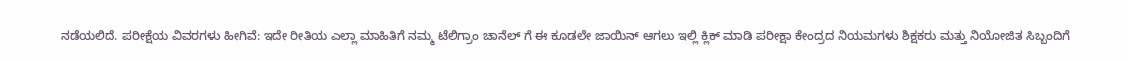ನಡೆಯಲಿದೆ. ಪರೀಕ್ಷೆಯ ವಿವರಗಳು ಹೀಗಿವೆ: ಇದೇ ರೀತಿಯ ಎಲ್ಲಾ ಮಾಹಿತಿಗೆ ನಮ್ಮ ಟೆಲಿಗ್ರಾಂ ಚಾನೆಲ್ ಗೆ ಈ ಕೂಡಲೇ ಜಾಯಿನ್ ಆಗಲು ಇಲ್ಲಿ ಕ್ಲಿಕ್ ಮಾಡಿ ಪರೀಕ್ಷಾ ಕೇಂದ್ರದ ನಿಯಮಗಳು ಶಿಕ್ಷಕರು ಮತ್ತು ನಿಯೋಜಿತ ಸಿಬ್ಬಂದಿಗೆ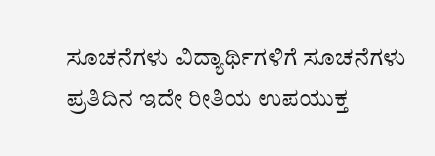ಸೂಚನೆಗಳು ವಿದ್ಯಾರ್ಥಿಗಳಿಗೆ ಸೂಚನೆಗಳು ಪ್ರತಿದಿನ ಇದೇ ರೀತಿಯ ಉಪಯುಕ್ತ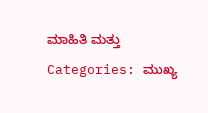ಮಾಹಿತಿ ಮತ್ತು
Categories: ಮುಖ್ಯ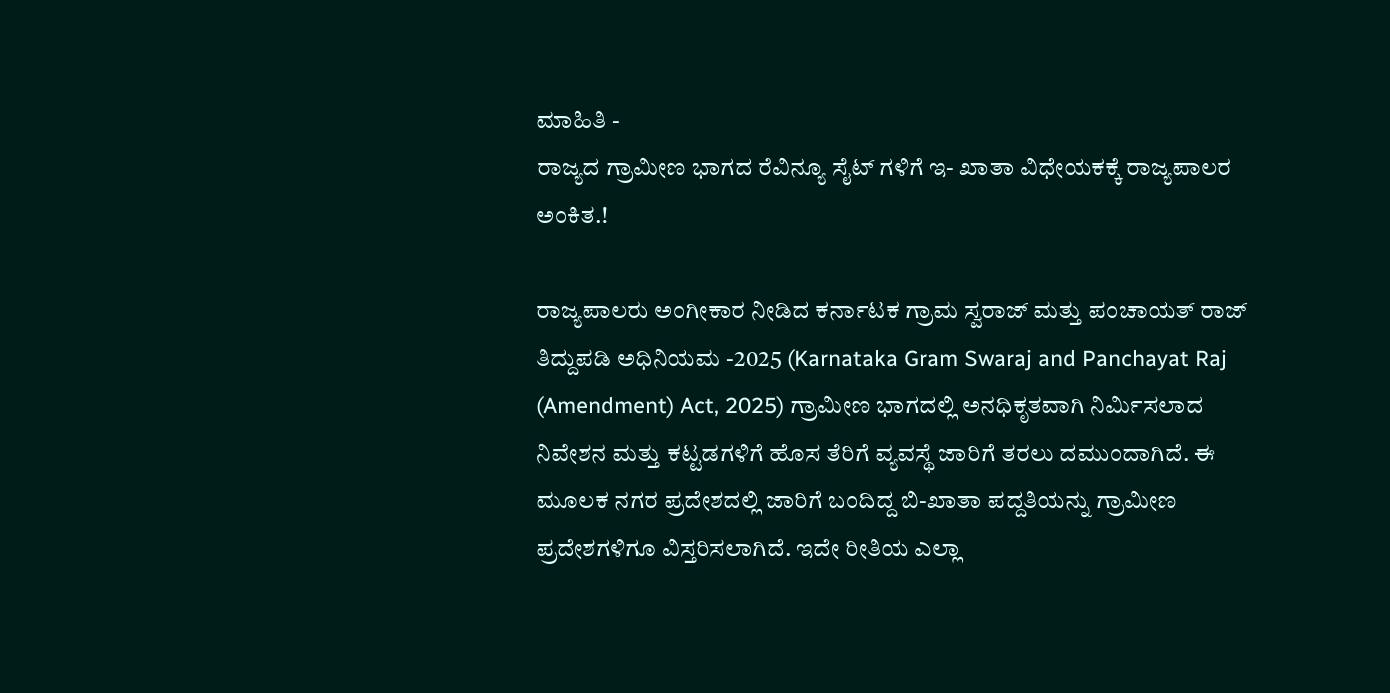ಮಾಹಿತಿ -
ರಾಜ್ಯದ ಗ್ರಾಮೀಣ ಭಾಗದ ರೆವಿನ್ಯೂ ಸೈಟ್ ಗಳಿಗೆ ಇ- ಖಾತಾ ವಿಧೇಯಕಕ್ಕೆ ರಾಜ್ಯಪಾಲರ ಅಂಕಿತ.!

ರಾಜ್ಯಪಾಲರು ಅಂಗೀಕಾರ ನೀಡಿದ ಕರ್ನಾಟಕ ಗ್ರಾಮ ಸ್ವರಾಜ್ ಮತ್ತು ಪಂಚಾಯತ್ ರಾಜ್ ತಿದ್ದುಪಡಿ ಅಧಿನಿಯಮ -2025 (Karnataka Gram Swaraj and Panchayat Raj (Amendment) Act, 2025) ಗ್ರಾಮೀಣ ಭಾಗದಲ್ಲಿ ಅನಧಿಕೃತವಾಗಿ ನಿರ್ಮಿಸಲಾದ ನಿವೇಶನ ಮತ್ತು ಕಟ್ಟಡಗಳಿಗೆ ಹೊಸ ತೆರಿಗೆ ವ್ಯವಸ್ಥೆ ಜಾರಿಗೆ ತರಲು ದಮುಂದಾಗಿದೆ. ಈ ಮೂಲಕ ನಗರ ಪ್ರದೇಶದಲ್ಲಿ ಜಾರಿಗೆ ಬಂದಿದ್ದ ಬಿ-ಖಾತಾ ಪದ್ದತಿಯನ್ನು ಗ್ರಾಮೀಣ ಪ್ರದೇಶಗಳಿಗೂ ವಿಸ್ತರಿಸಲಾಗಿದೆ. ಇದೇ ರೀತಿಯ ಎಲ್ಲಾ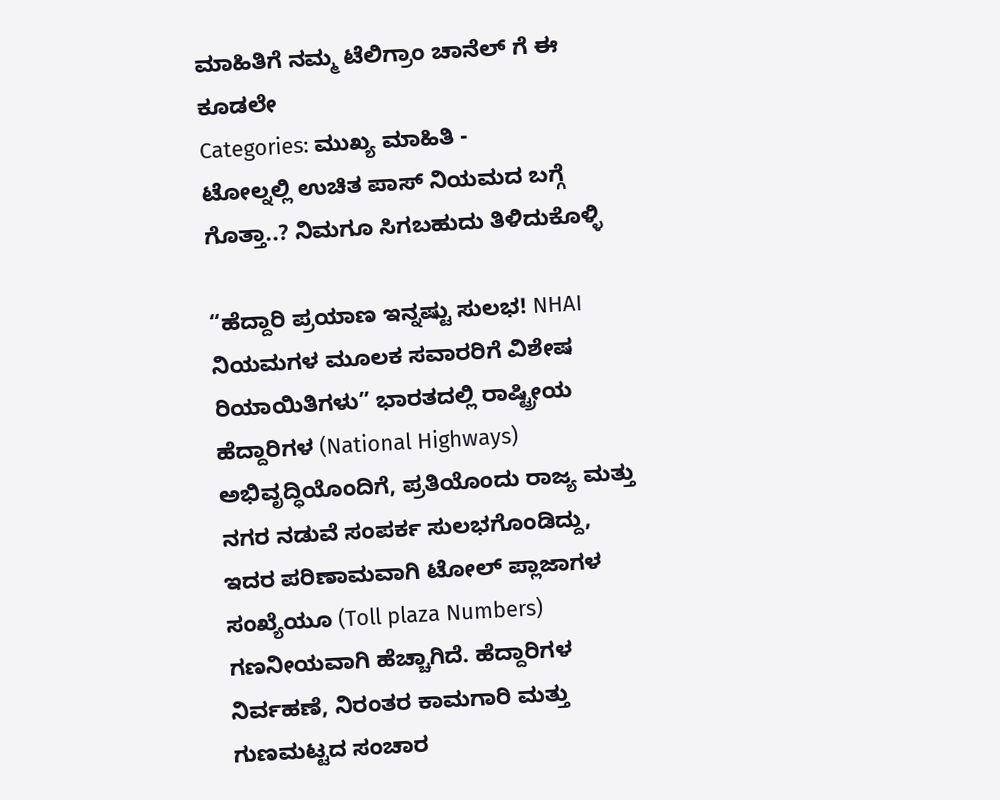ಮಾಹಿತಿಗೆ ನಮ್ಮ ಟೆಲಿಗ್ರಾಂ ಚಾನೆಲ್ ಗೆ ಈ ಕೂಡಲೇ
Categories: ಮುಖ್ಯ ಮಾಹಿತಿ -
ಟೋಲ್ನಲ್ಲಿ ಉಚಿತ ಪಾಸ್ ನಿಯಮದ ಬಗ್ಗೆ ಗೊತ್ತಾ..? ನಿಮಗೂ ಸಿಗಬಹುದು ತಿಳಿದುಕೊಳ್ಳಿ

“ಹೆದ್ದಾರಿ ಪ್ರಯಾಣ ಇನ್ನಷ್ಟು ಸುಲಭ! NHAI ನಿಯಮಗಳ ಮೂಲಕ ಸವಾರರಿಗೆ ವಿಶೇಷ ರಿಯಾಯಿತಿಗಳು” ಭಾರತದಲ್ಲಿ ರಾಷ್ಟ್ರೀಯ ಹೆದ್ದಾರಿಗಳ (National Highways) ಅಭಿವೃದ್ಧಿಯೊಂದಿಗೆ, ಪ್ರತಿಯೊಂದು ರಾಜ್ಯ ಮತ್ತು ನಗರ ನಡುವೆ ಸಂಪರ್ಕ ಸುಲಭಗೊಂಡಿದ್ದು, ಇದರ ಪರಿಣಾಮವಾಗಿ ಟೋಲ್ ಪ್ಲಾಜಾಗಳ ಸಂಖ್ಯೆಯೂ (Toll plaza Numbers) ಗಣನೀಯವಾಗಿ ಹೆಚ್ಚಾಗಿದೆ. ಹೆದ್ದಾರಿಗಳ ನಿರ್ವಹಣೆ, ನಿರಂತರ ಕಾಮಗಾರಿ ಮತ್ತು ಗುಣಮಟ್ಟದ ಸಂಚಾರ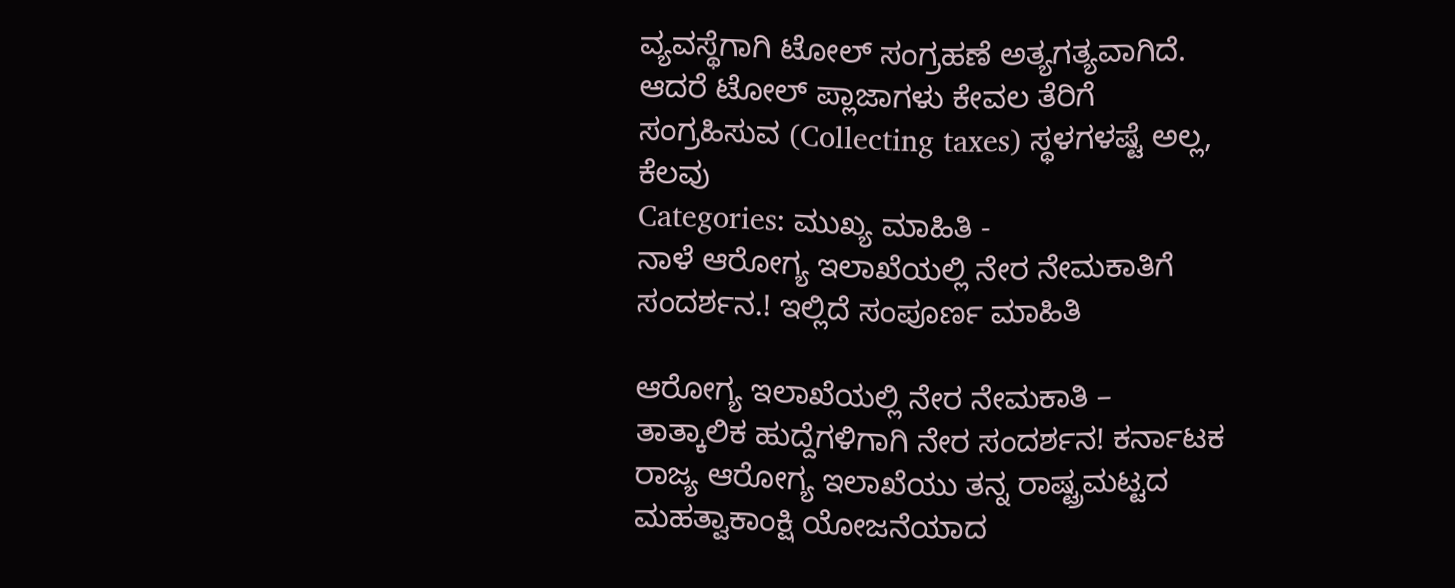ವ್ಯವಸ್ಥೆಗಾಗಿ ಟೋಲ್ ಸಂಗ್ರಹಣೆ ಅತ್ಯಗತ್ಯವಾಗಿದೆ. ಆದರೆ ಟೋಲ್ ಪ್ಲಾಜಾಗಳು ಕೇವಲ ತೆರಿಗೆ ಸಂಗ್ರಹಿಸುವ (Collecting taxes) ಸ್ಥಳಗಳಷ್ಟೆ ಅಲ್ಲ, ಕೆಲವು
Categories: ಮುಖ್ಯ ಮಾಹಿತಿ -
ನಾಳೆ ಆರೋಗ್ಯ ಇಲಾಖೆಯಲ್ಲಿ ನೇರ ನೇಮಕಾತಿಗೆ ಸಂದರ್ಶನ.! ಇಲ್ಲಿದೆ ಸಂಪೂರ್ಣ ಮಾಹಿತಿ

ಆರೋಗ್ಯ ಇಲಾಖೆಯಲ್ಲಿ ನೇರ ನೇಮಕಾತಿ – ತಾತ್ಕಾಲಿಕ ಹುದ್ದೆಗಳಿಗಾಗಿ ನೇರ ಸಂದರ್ಶನ! ಕರ್ನಾಟಕ ರಾಜ್ಯ ಆರೋಗ್ಯ ಇಲಾಖೆಯು ತನ್ನ ರಾಷ್ಟ್ರಮಟ್ಟದ ಮಹತ್ವಾಕಾಂಕ್ಷಿ ಯೋಜನೆಯಾದ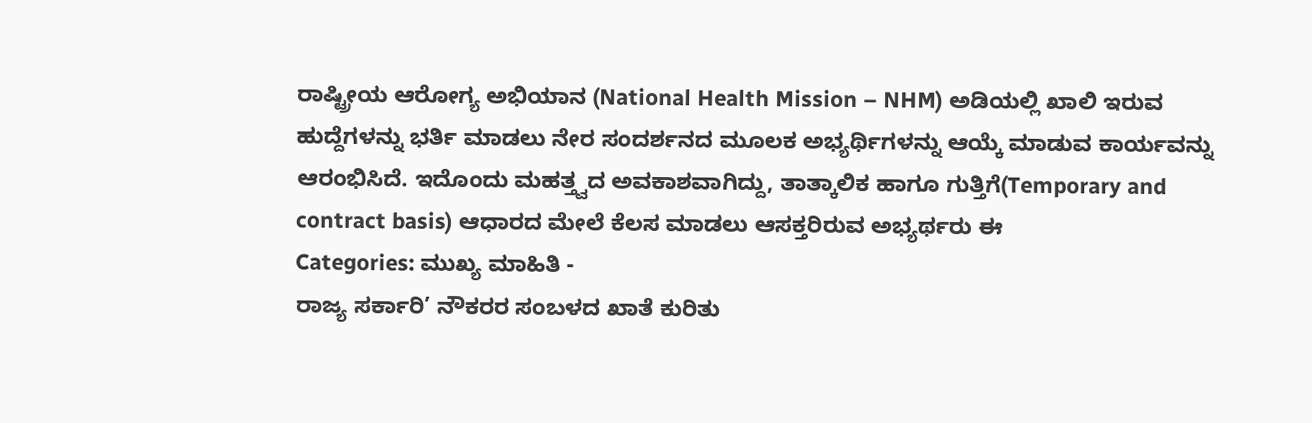ರಾಷ್ಟ್ರೀಯ ಆರೋಗ್ಯ ಅಭಿಯಾನ (National Health Mission – NHM) ಅಡಿಯಲ್ಲಿ ಖಾಲಿ ಇರುವ ಹುದ್ದೆಗಳನ್ನು ಭರ್ತಿ ಮಾಡಲು ನೇರ ಸಂದರ್ಶನದ ಮೂಲಕ ಅಭ್ಯರ್ಥಿಗಳನ್ನು ಆಯ್ಕೆ ಮಾಡುವ ಕಾರ್ಯವನ್ನು ಆರಂಭಿಸಿದೆ. ಇದೊಂದು ಮಹತ್ತ್ವದ ಅವಕಾಶವಾಗಿದ್ದು, ತಾತ್ಕಾಲಿಕ ಹಾಗೂ ಗುತ್ತಿಗೆ(Temporary and contract basis) ಆಧಾರದ ಮೇಲೆ ಕೆಲಸ ಮಾಡಲು ಆಸಕ್ತರಿರುವ ಅಭ್ಯರ್ಥರು ಈ
Categories: ಮುಖ್ಯ ಮಾಹಿತಿ -
ರಾಜ್ಯ ಸರ್ಕಾರಿ’ ನೌಕರರ ಸಂಬಳದ ಖಾತೆ ಕುರಿತು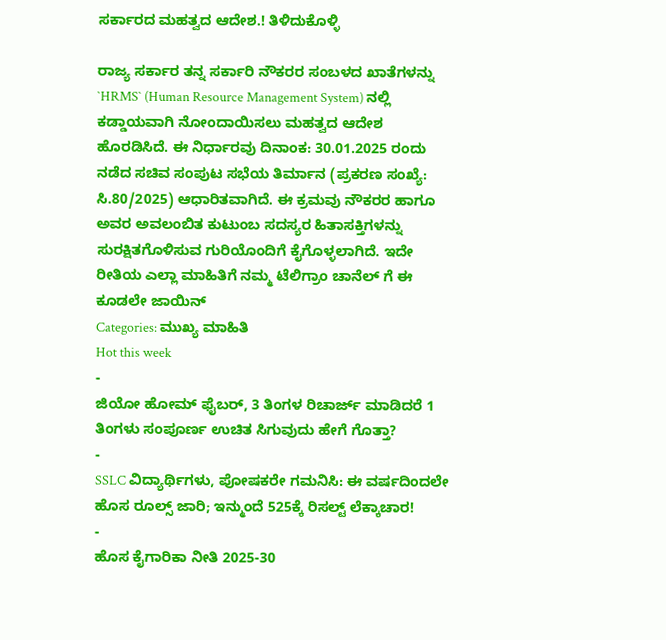ಸರ್ಕಾರದ ಮಹತ್ವದ ಆದೇಶ.! ತಿಳಿದುಕೊಳ್ಳಿ

ರಾಜ್ಯ ಸರ್ಕಾರ ತನ್ನ ಸರ್ಕಾರಿ ನೌಕರರ ಸಂಬಳದ ಖಾತೆಗಳನ್ನು `HRMS` (Human Resource Management System) ನಲ್ಲಿ ಕಡ್ಡಾಯವಾಗಿ ನೋಂದಾಯಿಸಲು ಮಹತ್ವದ ಆದೇಶ ಹೊರಡಿಸಿದೆ. ಈ ನಿರ್ಧಾರವು ದಿನಾಂಕ: 30.01.2025 ರಂದು ನಡೆದ ಸಚಿವ ಸಂಪುಟ ಸಭೆಯ ತಿರ್ಮಾನ (ಪ್ರಕರಣ ಸಂಖ್ಯೆ: ಸಿ.80/2025) ಆಧಾರಿತವಾಗಿದೆ. ಈ ಕ್ರಮವು ನೌಕರರ ಹಾಗೂ ಅವರ ಅವಲಂಬಿತ ಕುಟುಂಬ ಸದಸ್ಯರ ಹಿತಾಸಕ್ತಿಗಳನ್ನು ಸುರಕ್ಷಿತಗೊಳಿಸುವ ಗುರಿಯೊಂದಿಗೆ ಕೈಗೊಳ್ಳಲಾಗಿದೆ. ಇದೇ ರೀತಿಯ ಎಲ್ಲಾ ಮಾಹಿತಿಗೆ ನಮ್ಮ ಟೆಲಿಗ್ರಾಂ ಚಾನೆಲ್ ಗೆ ಈ ಕೂಡಲೇ ಜಾಯಿನ್
Categories: ಮುಖ್ಯ ಮಾಹಿತಿ
Hot this week
-
ಜಿಯೋ ಹೋಮ್ ಫೈಬರ್, 3 ತಿಂಗಳ ರಿಚಾರ್ಜ್ ಮಾಡಿದರೆ 1 ತಿಂಗಳು ಸಂಪೂರ್ಣ ಉಚಿತ ಸಿಗುವುದು ಹೇಗೆ ಗೊತ್ತಾ?
-
SSLC ವಿದ್ಯಾರ್ಥಿಗಳು, ಪೋಷಕರೇ ಗಮನಿಸಿ: ಈ ವರ್ಷದಿಂದಲೇ ಹೊಸ ರೂಲ್ಸ್ ಜಾರಿ; ಇನ್ಮುಂದೆ 525ಕ್ಕೆ ರಿಸಲ್ಟ್ ಲೆಕ್ಕಾಚಾರ!
-
ಹೊಸ ಕೈಗಾರಿಕಾ ನೀತಿ 2025-30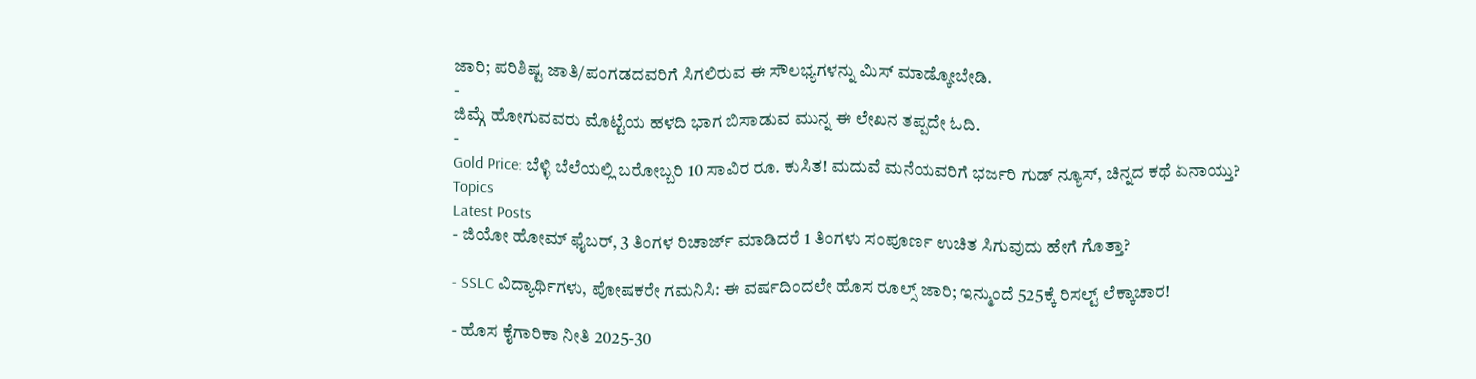ಜಾರಿ; ಪರಿಶಿಷ್ಟ ಜಾತಿ/ಪಂಗಡದವರಿಗೆ ಸಿಗಲಿರುವ ಈ ಸೌಲಭ್ಯಗಳನ್ನು ಮಿಸ್ ಮಾಡ್ಕೋಬೇಡಿ.
-
ಜಿಮ್ಗೆ ಹೋಗುವವರು ಮೊಟ್ಟೆಯ ಹಳದಿ ಭಾಗ ಬಿಸಾಡುವ ಮುನ್ನ ಈ ಲೇಖನ ತಪ್ಪದೇ ಓದಿ.
-
Gold Price: ಬೆಳ್ಳಿ ಬೆಲೆಯಲ್ಲಿ ಬರೋಬ್ಬರಿ 10 ಸಾವಿರ ರೂ. ಕುಸಿತ! ಮದುವೆ ಮನೆಯವರಿಗೆ ಭರ್ಜರಿ ಗುಡ್ ನ್ಯೂಸ್, ಚಿನ್ನದ ಕಥೆ ಏನಾಯ್ತು?
Topics
Latest Posts
- ಜಿಯೋ ಹೋಮ್ ಫೈಬರ್, 3 ತಿಂಗಳ ರಿಚಾರ್ಜ್ ಮಾಡಿದರೆ 1 ತಿಂಗಳು ಸಂಪೂರ್ಣ ಉಚಿತ ಸಿಗುವುದು ಹೇಗೆ ಗೊತ್ತಾ?

- SSLC ವಿದ್ಯಾರ್ಥಿಗಳು, ಪೋಷಕರೇ ಗಮನಿಸಿ: ಈ ವರ್ಷದಿಂದಲೇ ಹೊಸ ರೂಲ್ಸ್ ಜಾರಿ; ಇನ್ಮುಂದೆ 525ಕ್ಕೆ ರಿಸಲ್ಟ್ ಲೆಕ್ಕಾಚಾರ!

- ಹೊಸ ಕೈಗಾರಿಕಾ ನೀತಿ 2025-30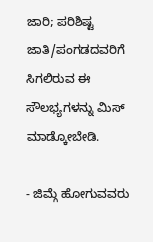ಜಾರಿ; ಪರಿಶಿಷ್ಟ ಜಾತಿ/ಪಂಗಡದವರಿಗೆ ಸಿಗಲಿರುವ ಈ ಸೌಲಭ್ಯಗಳನ್ನು ಮಿಸ್ ಮಾಡ್ಕೋಬೇಡಿ.

- ಜಿಮ್ಗೆ ಹೋಗುವವರು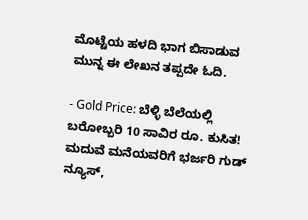ಮೊಟ್ಟೆಯ ಹಳದಿ ಭಾಗ ಬಿಸಾಡುವ ಮುನ್ನ ಈ ಲೇಖನ ತಪ್ಪದೇ ಓದಿ.

- Gold Price: ಬೆಳ್ಳಿ ಬೆಲೆಯಲ್ಲಿ ಬರೋಬ್ಬರಿ 10 ಸಾವಿರ ರೂ. ಕುಸಿತ! ಮದುವೆ ಮನೆಯವರಿಗೆ ಭರ್ಜರಿ ಗುಡ್ ನ್ಯೂಸ್,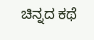ಚಿನ್ನದ ಕಥೆ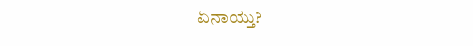ಏನಾಯ್ತು?